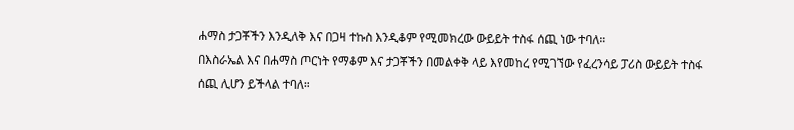ሐማስ ታጋቾችን እንዲለቅ እና በጋዛ ተኩስ እንዲቆም የሚመክረው ውይይት ተስፋ ሰጪ ነው ተባለ።
በእስራኤል እና በሐማስ ጦርነት የማቆም እና ታጋቾችን በመልቀቅ ላይ እየመከረ የሚገኘው የፈረንሳይ ፓሪስ ውይይት ተስፋ ሰጪ ሊሆን ይችላል ተባለ።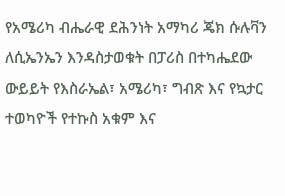የአሜሪካ ብሔራዊ ደሕንነት አማካሪ ጄክ ሱሉቫን ለሲኤንኤን እንዳስታወቁት በፓሪስ በተካሔደው ውይይት የእስራኤል፣ አሜሪካ፣ ግብጽ እና የኳታር ተወካዮች የተኩስ አቁም እና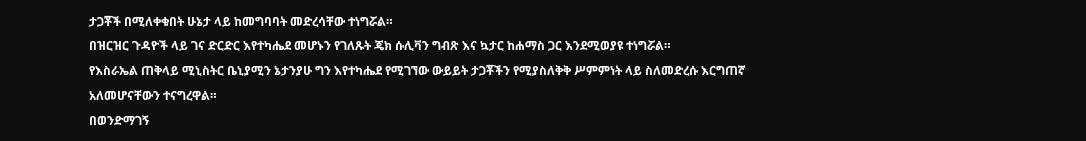ታጋቾች በሚለቀቁበት ሁኔታ ላይ ከመግባባት መድረሳቸው ተነግሯል።
በዝርዝር ጉዳዮች ላይ ገና ድርድር እየተካሔደ መሆኑን የገለጹት ጄክ ሱሊቫን ግብጽ እና ኳታር ከሐማስ ጋር እንደሚወያዩ ተነግሯል።
የእስራኤል ጠቅላይ ሚኒስትር ቤኒያሚን ኔታንያሁ ግን እየተካሔደ የሚገኘው ውይይት ታጋቾችን የሚያስለቅቅ ሥምምነት ላይ ስለመድረሱ እርግጠኛ አለመሆናቸውን ተናግረዋል።
በወንድማገኝ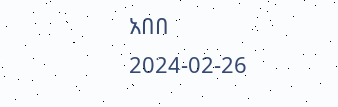አበበ
2024-02-26